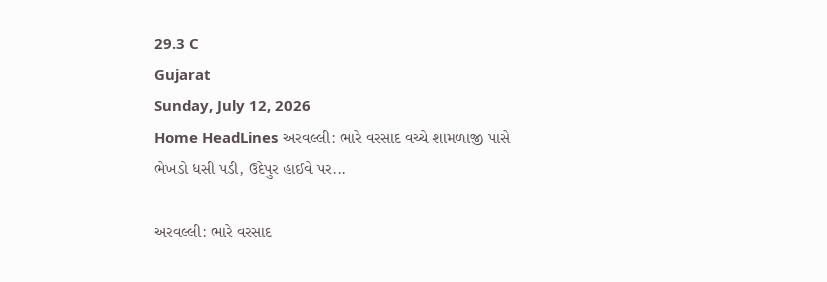29.3 C
Gujarat
Sunday, July 12, 2026
Home HeadLines અરવલ્લી: ભારે વરસાદ વચ્ચે શામળાજી પાસે ભેખડો ધસી પડી, ઉદેપુર હાઈવે પર...

અરવલ્લી: ભારે વરસાદ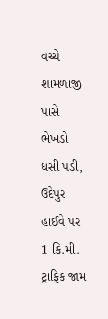વચ્ચે શામળાજી પાસે ભેખડો ધસી પડી, ઉદેપુર હાઈવે પર 1 કિ.મી. ટ્રાફિક જામ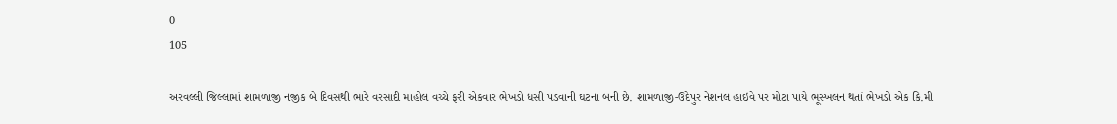0
105

અરવલ્લી જિલ્લામાં શામળાજી નજીક બે દિવસથી ભારે વરસાદી માહોલ વચ્ચે ફરી એકવાર ભેખડો ધસી પડવાની ઘટના બની છે. શામળાજી-ઉદેપુર નેશનલ હાઇવે પર મોટા પાયે ભૂસ્ખલન થતાં ભેખડો એક કિ.મી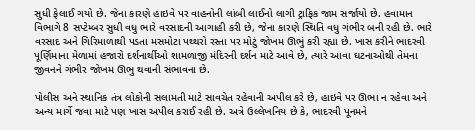સુધી ફેલાઈ ગયો છે. જેના કારણે હાઇવે પર વાહનોની લાંબી લાઈનો લાગી ટ્રાફિક જામ સર્જાયો છે. હવામાન વિભાગે 8 સપ્ટેમ્બર સુધી વધુ ભારે વરસાદની આગાહી કરી છે, જેના કારણે સ્થિતિ વધુ ગંભીર બની રહી છે. ભારે વરસાદ અને ગિરિમાળાથી પડતા મસમોટા પથ્થરો રસ્તા પર મોટું જોખમ ઊભું કરી રહ્યા છે. ખાસ કરીને ભાદરવી પૂર્ણિમાના મેળામાં હજારો દર્શનાર્થીઓ શામળાજી મંદિરની દર્શન માટે આવે છે, ત્યારે આવા ઘટનાઓથી તેમના જીવનને ગંભીર જોખમ ઊભુ થવાની સંભાવના છે.

પોલીસ અને સ્થાનિક તંત્ર લોકોની સલામતી માટે સાવચેત રહેવાની અપીલ કરે છે, હાઇવે પર ઊભા ન રહેવા અને અન્ય માર્ગે જવા માટે પણ ખાસ અપીલ કરાઈ રહી છે. અત્રે ઉલ્લેખનિય છે કે, ભાદરવી પૂનમને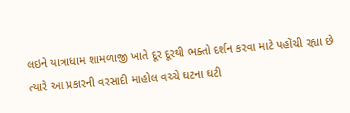લઇને યાત્રાધામ શામળાજી ખાતે દૂર દૂરથી ભક્તો દર્શન કરવા માટે પહોંચી રહ્યા છે ત્યારે આ પ્રકારની વરસાદી માહોલ વચ્ચે ઘટના ઘટી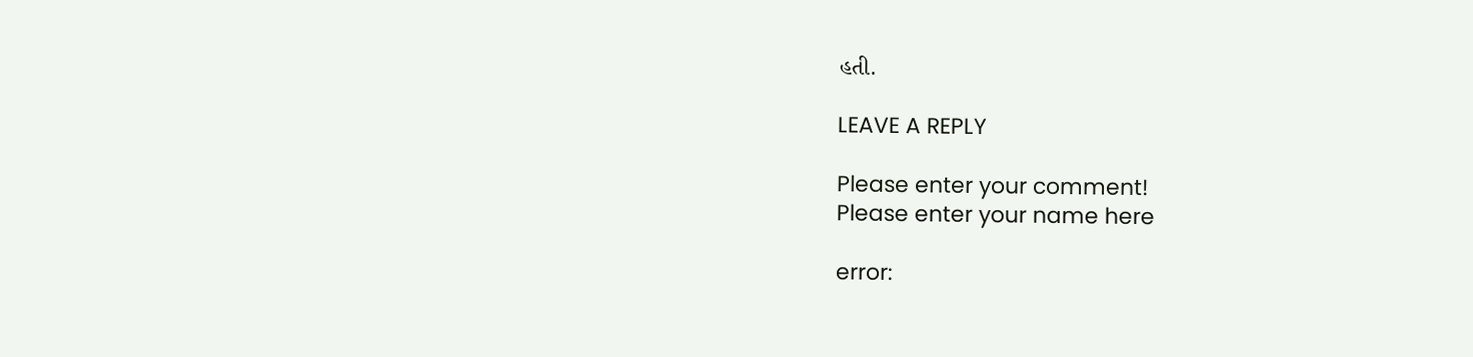હતી.

LEAVE A REPLY

Please enter your comment!
Please enter your name here

error: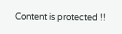Content is protected !!